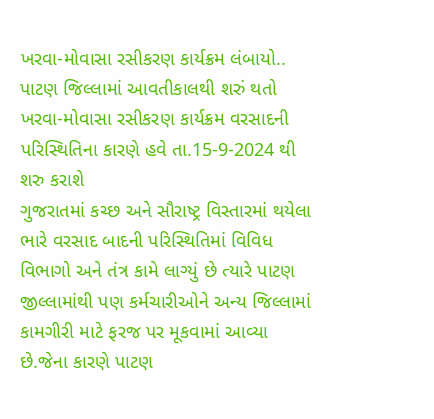ખરવા-મોવાસા રસીકરણ કાર્યક્રમ લંબાયો..
પાટણ જિલ્લામાં આવતીકાલથી શરું થતો ખરવા-મોવાસા રસીકરણ કાર્યક્રમ વરસાદની પરિસ્થિતિના કારણે હવે તા.15-9-2024 થી શરુ કરાશે
ગુજરાતમાં કચ્છ અને સૌરાષ્ટ્ર વિસ્તારમાં થયેલા ભારે વરસાદ બાદની પરિસ્થિતિમાં વિવિધ વિભાગો અને તંત્ર કામે લાગ્યું છે ત્યારે પાટણ જીલ્લામાંથી પણ કર્મચારીઓને અન્ય જિલ્લામાં કામગીરી માટે ફરજ પર મૂકવામાં આવ્યા છે.જેના કારણે પાટણ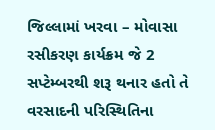જિલ્લામાં ખરવા – મોવાસા રસીકરણ કાર્યક્રમ જે 2 સપ્ટેમ્બરથી શરૂ થનાર હતો તે વરસાદની પરિસ્થિતિના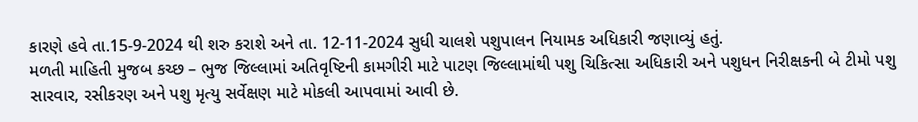કારણે હવે તા.15-9-2024 થી શરુ કરાશે અને તા. 12-11-2024 સુધી ચાલશે પશુપાલન નિયામક અધિકારી જણાવ્યું હતું.
મળતી માહિતી મુજબ કચ્છ – ભુજ જિલ્લામાં અતિવૃષ્ટિની કામગીરી માટે પાટણ જિલ્લામાંથી પશુ ચિકિત્સા અધિકારી અને પશુધન નિરીક્ષકની બે ટીમો પશુ સારવાર, રસીકરણ અને પશુ મૃત્યુ સર્વેક્ષણ માટે મોકલી આપવામાં આવી છે.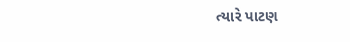ત્યારે પાટણ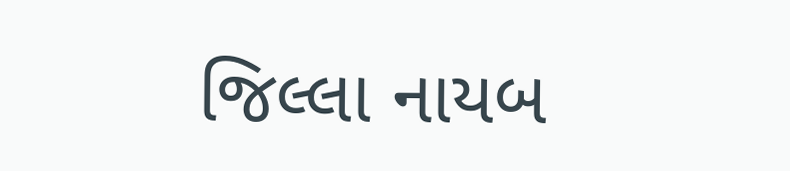જિલ્લા નાયબ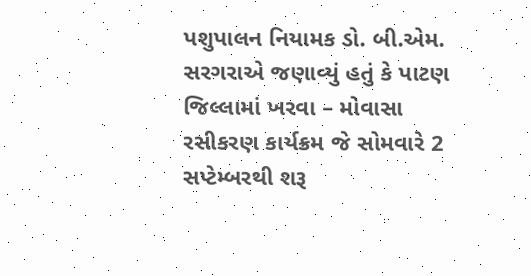પશુપાલન નિયામક ડો. બી.એમ. સરગરાએ જણાવ્યું હતું કે પાટણ જિલ્લામાં ખરવા – મોવાસા રસીકરણ કાર્યક્રમ જે સોમવારે 2 સપ્ટેમ્બરથી શરૂ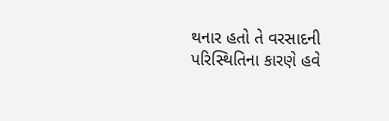થનાર હતો તે વરસાદની પરિસ્થિતિના કારણે હવે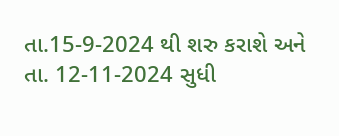તા.15-9-2024 થી શરુ કરાશે અને તા. 12-11-2024 સુધી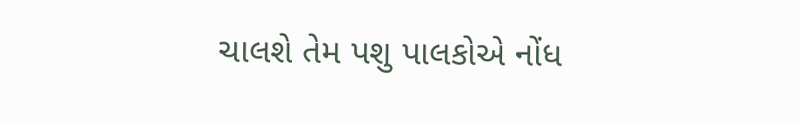ચાલશે તેમ પશુ પાલકોએ નોંધ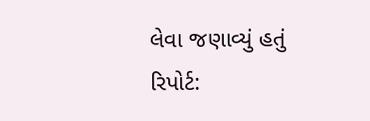લેવા જણાવ્યું હતું
રિપોર્ટ: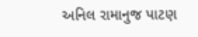અનિલ રામાનુજ પાટણ